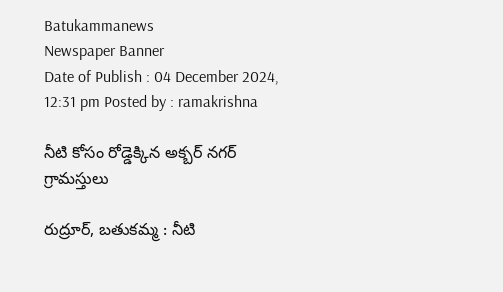Batukammanews
Newspaper Banner
Date of Publish : 04 December 2024, 12:31 pm Posted by : ramakrishna

నీటి కోసం రోడ్డెక్కిన అక్బర్ నగర్ గ్రామస్తులు

రుద్రూర్, బతుకమ్మ : నీటి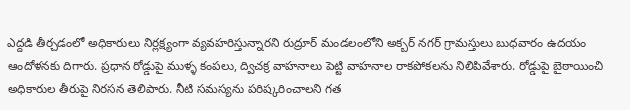ఎద్దడి తీర్చడంలో అధికారులు నిర్లక్ష్యంగా వ్యవహరిస్తున్నారని రుద్రూర్ మండలంలోని అక్బర్ నగర్ గ్రామస్తులు బుధవారం ఉదయం ఆందోళనకు దిగారు. ప్రధాన రోడ్డుపై ముళ్ళ కంపలు, ద్విచక్ర వాహనాలు పెట్టి వాహనాల రాకపోకలను నిలిపివేశారు. రోడ్డుపై బైఠాయించి అధికారుల తీరుపై నిరసన తెలిపారు. నీటి సమస్యను పరిష్కరించాలని గత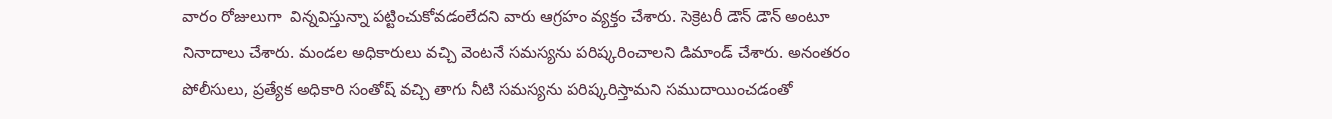వారం రోజులుగా  విన్నవిస్తున్నా పట్టించుకోవడంలేదని వారు ఆగ్రహం వ్యక్తం చేశారు. సెక్రెటరీ డౌన్ డౌన్ అంటూ నినాదాలు చేశారు. మండల అధికారులు వచ్చి వెంటనే సమస్యను పరిష్కరించాలని డిమాండ్ చేశారు. అనంతరం పోలీసులు, ప్రత్యేక అధికారి సంతోష్ వచ్చి తాగు నీటి సమస్యను పరిష్కరిస్తామని సముదాయించడంతో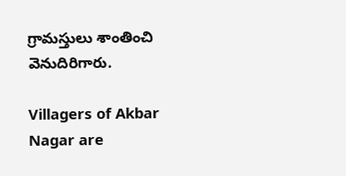గ్రామస్తులు శాంతించి వెనుదిరిగారు.

Villagers of Akbar Nagar are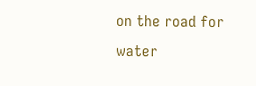on the road for water